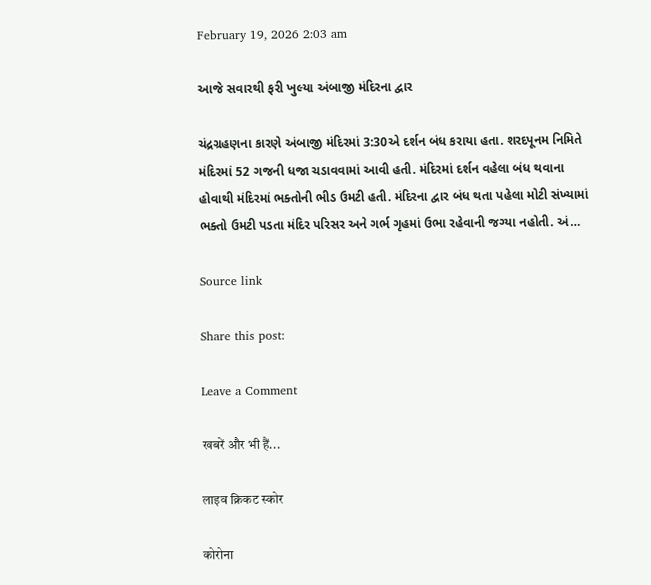February 19, 2026 2:03 am

આજે સવારથી ફરી ખુલ્યા અંબાજી મંદિરના દ્વાર

ચંદ્રગ્રહણના કારણે અંબાજી મંદિરમાં 3:30એ દર્શન બંધ કરાયા હતા. શરદપૂનમ નિમિતે મંદિરમાં 52 ગજની ધજા ચડાવવામાં આવી હતી. મંદિરમાં દર્શન વહેલા બંધ થવાના હોવાથી મંદિરમાં ભક્તોની ભીડ ઉમટી હતી. મંદિરના દ્વાર બંધ થતા પહેલા મોટી સંખ્યામાં ભક્તો ઉમટી પડતા મંદિર પરિસર અને ગર્ભ ગૃહમાં ઉભા રહેવાની જગ્યા નહોતી. અં…

Source link

Share this post:

Leave a Comment

खबरें और भी हैं...

लाइव क्रिकट स्कोर

कोरोना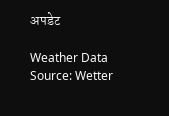अपडेट

Weather Data Source: Wetter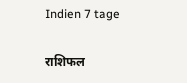Indien 7 tage

राशिफल